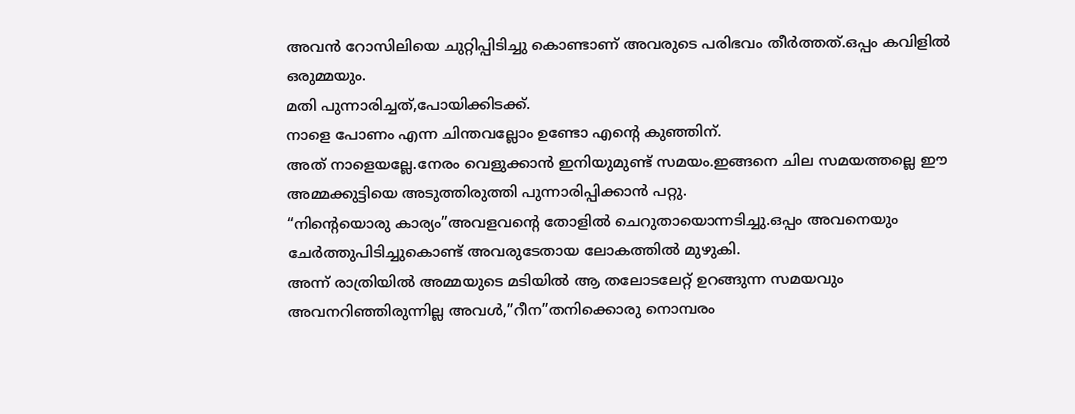അവൻ റോസിലിയെ ചുറ്റിപ്പിടിച്ചു കൊണ്ടാണ് അവരുടെ പരിഭവം തീർത്തത്.ഒപ്പം കവിളിൽ ഒരുമ്മയും.
മതി പുന്നാരിച്ചത്,പോയിക്കിടക്ക്.
നാളെ പോണം എന്ന ചിന്തവല്ലോം ഉണ്ടോ എന്റെ കുഞ്ഞിന്.
അത് നാളെയല്ലേ.നേരം വെളുക്കാൻ ഇനിയുമുണ്ട് സമയം.ഇങ്ങനെ ചില സമയത്തല്ലെ ഈ അമ്മക്കുട്ടിയെ അടുത്തിരുത്തി പുന്നാരിപ്പിക്കാൻ പറ്റു.
“നിന്റെയൊരു കാര്യം”അവളവന്റെ തോളിൽ ചെറുതായൊന്നടിച്ചു.ഒപ്പം അവനെയും ചേർത്തുപിടിച്ചുകൊണ്ട് അവരുടേതായ ലോകത്തിൽ മുഴുകി.
അന്ന് രാത്രിയിൽ അമ്മയുടെ മടിയിൽ ആ തലോടലേറ്റ് ഉറങ്ങുന്ന സമയവും അവനറിഞ്ഞിരുന്നില്ല അവൾ,”റീന”തനിക്കൊരു നൊമ്പരം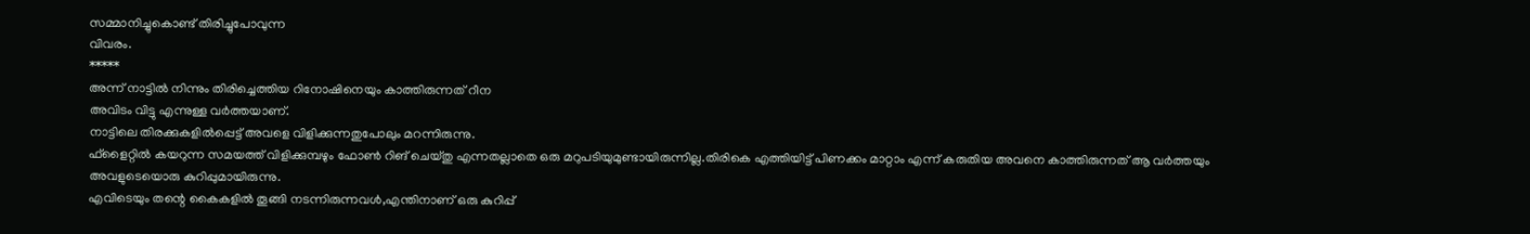സമ്മാനിച്ചുകൊണ്ട് തിരിച്ചുപോവുന്ന
വിവരം.
*****
അന്ന് നാട്ടിൽ നിന്നും തിരിച്ചെത്തിയ റിനോഷിനെയും കാത്തിരുന്നത് റീന
അവിടം വിട്ടു എന്നുള്ള വർത്തയാണ്.
നാട്ടിലെ തിരക്കുകളിൽപ്പെട്ട് അവളെ വിളിക്കുന്നതുപോലും മറന്നിരുന്നു.
ഫ്ളൈറ്റിൽ കയറുന്ന സമയത്ത് വിളിക്കുമ്പഴും ഫോൺ റിങ് ചെയ്തു എന്നതല്ലാതെ ഒരു മറുപടിയുമുണ്ടായിരുന്നില്ല.തിരികെ എത്തിയിട്ട് പിണക്കം മാറ്റാം എന്ന് കരുതിയ അവനെ കാത്തിരുന്നത് ആ വർത്തയും അവളുടെയൊരു കുറിപ്പുമായിരുന്നു.
എവിടെയും തന്റെ കൈകളിൽ തൂങ്ങി നടന്നിരുന്നവൾ,എന്തിനാണ് ഒരു കുറിപ്പ്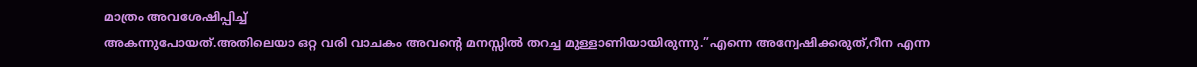മാത്രം അവശേഷിപ്പിച്ച്
അകന്നുപോയത്.അതിലെയാ ഒറ്റ വരി വാചകം അവന്റെ മനസ്സിൽ തറച്ച മുള്ളാണിയായിരുന്നു.”എന്നെ അന്വേഷിക്കരുത്,റീന എന്ന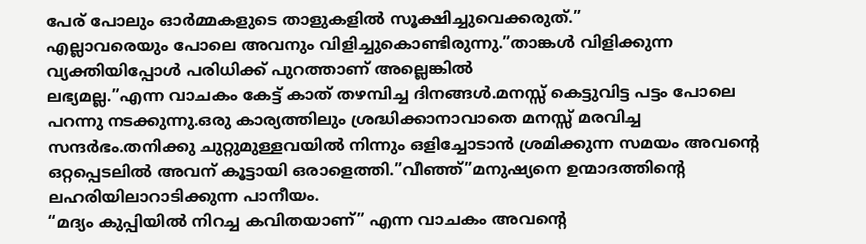പേര് പോലും ഓർമ്മകളുടെ താളുകളിൽ സൂക്ഷിച്ചുവെക്കരുത്.”
എല്ലാവരെയും പോലെ അവനും വിളിച്ചുകൊണ്ടിരുന്നു.”താങ്കൾ വിളിക്കുന്ന വ്യക്തിയിപ്പോൾ പരിധിക്ക് പുറത്താണ് അല്ലെങ്കിൽ
ലഭ്യമല്ല.”എന്ന വാചകം കേട്ട് കാത് തഴമ്പിച്ച ദിനങ്ങൾ.മനസ്സ് കെട്ടുവിട്ട പട്ടം പോലെ പറന്നു നടക്കുന്നു.ഒരു കാര്യത്തിലും ശ്രദ്ധിക്കാനാവാതെ മനസ്സ് മരവിച്ച സന്ദർഭം.തനിക്കു ചുറ്റുമുള്ളവയിൽ നിന്നും ഒളിച്ചോടാൻ ശ്രമിക്കുന്ന സമയം അവന്റെ ഒറ്റപ്പെടലിൽ അവന് കൂട്ടായി ഒരാളെത്തി.”വീഞ്ഞ്”മനുഷ്യനെ ഉന്മാദത്തിന്റെ ലഹരിയിലാറാടിക്കുന്ന പാനീയം.
“മദ്യം കുപ്പിയിൽ നിറച്ച കവിതയാണ്” എന്ന വാചകം അവന്റെ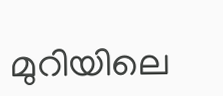മുറിയിലെ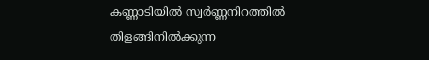കണ്ണാടിയിൽ സ്വർണ്ണനിറത്തിൽ തിളങ്ങിനിൽക്കുന്ന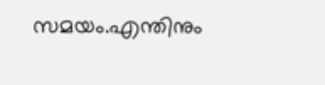സമയം.എന്തിനും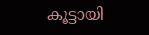കൂട്ടായി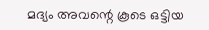മദ്യം അവന്റെ കൂടെ ഒട്ടിയ